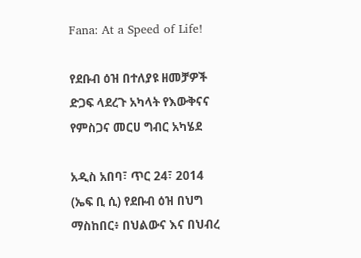Fana: At a Speed of Life!

የደቡብ ዕዝ በተለያዩ ዘመቻዎች ድጋፍ ላደረጉ አካላት የእውቅናና የምስጋና መርሀ ግብር አካሄደ

አዲስ አበባ፣ ጥር 24፣ 2014 (ኤፍ ቢ ሲ) የደቡብ ዕዝ በህግ ማስከበር፥ በህልውና እና በህብረ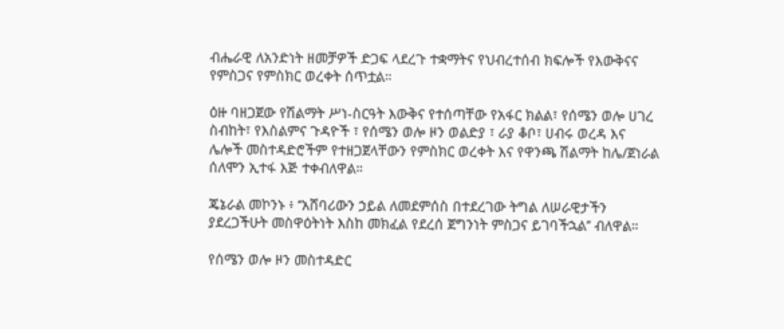ብሔራዊ ለአንድነት ዘመቻዎች ድጋፍ ላደረጉ ተቋማትና የህብረተሰብ ክፍሎች የእውቅናና የምስጋና የምስክር ወረቀት ሰጥቷል።

ዕዙ ባዘጋጀው የሽልማት ሥነ-ስርዓት እውቅና የተሰጣቸው የአፋር ክልል፣ የሰሜን ወሎ ሀገረ ስብከት፣ የእስልምና ጉዳዮች ፣ የሰሜን ወሎ ዞን ወልድያ ፣ ራያ ቆቦ፣ ሀብሩ ወረዳ እና ሌሎች መስተዳድሮችም የተዘጋጀላቸውን የምስክር ወረቀት እና የዋንጫ ሽልማት ከሌ/ጀነራል ሰለሞን ኢተፋ እጅ ተቀብለዋል።

ጄኔራል መኮንኑ ፥ ‘‘አሸባሪውን ኃይል ለመደምሰስ በተደረገው ትግል ለሠራዊታችን ያደረጋችሁት መስዋዕትነት እስከ መክፈል የደረሰ ጀግንነት ምስጋና ይገባችኋል’’ ብለዋል።

የሰሜን ወሎ ዞን መስተዳድር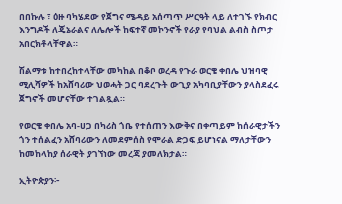በበኩሉ ፣ ዕዙ ባካሄደው የጀግና ሜዳይ አሰጣጥ ሥርዓት ላይ ለተገኙ የክብር እንግዶች ለጄኔራልና ለሌሎች ከፍተኛ መኮንኖች የራያ የባህል ልብስ ስጦታ አበርክቶላቸዋል።

ሽልማቱ ከተበረከተላቸው መካከል በቆቦ ወረዳ የጉራ ወርቄ ቀበሌ ህዝባዊ ሚሊሻዎች ከአሸባሪው ህወሓት ጋር ባደረጉት ውጊያ አካባቢያቸውን ያላስደፈሩ ጀግኖች መሆናቸው ተገልጿል።

የወርቄ ቀበሌ አባ-ሀጋ በካሪስ ጎቤ የተሰጠን እውቅና በቀጣይም ከሰራዊታችን ጎን ተሰልፈን አሸባሪውን ለመደምሰስ የሞራል ድጋፍ ይሆነናል ማለታቸውን ከመከላከያ ሰራዊት ያገኘነው መረጃ ያመለክታል።

ኢትዮጵያን፦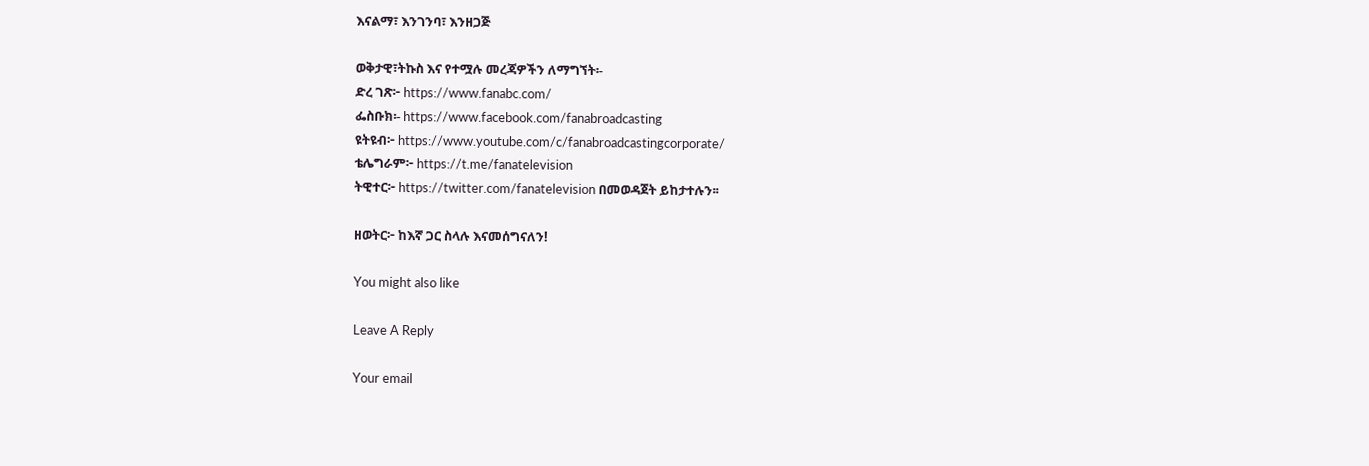እናልማ፣ እንገንባ፣ እንዘጋጅ

ወቅታዊ፣ትኩስ እና የተሟሉ መረጃዎችን ለማግኘት፡-
ድረ ገጽ፦ https://www.fanabc.com/
ፌስቡክ፡- https://www.facebook.com/fanabroadcasting
ዩትዩብ፦ https://www.youtube.com/c/fanabroadcastingcorporate/
ቴሌግራም፦ https://t.me/fanatelevision
ትዊተር፦ https://twitter.com/fanatelevision በመወዳጀት ይከታተሉን፡፡

ዘወትር፦ ከእኛ ጋር ስላሉ እናመሰግናለን!

You might also like

Leave A Reply

Your email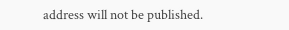address will not be published.